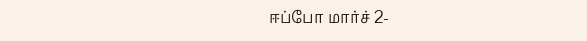ஈப்போ மார்ச் 2-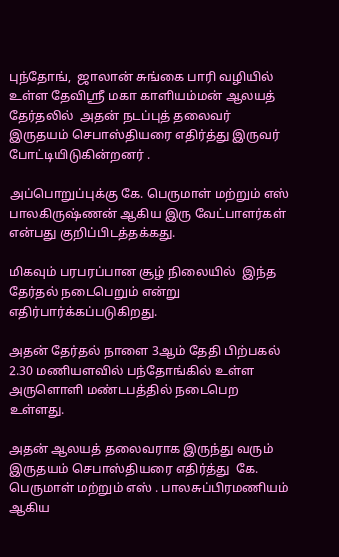புந்தோங்,  ஜாலான் சுங்கை பாரி வழியில்  உள்ள தேவிஸ்ரீ மகா காளியம்மன் ஆலயத் தேர்தலில்  அதன் நடப்புத் தலைவர் இருதயம் செபாஸ்தியரை எதிர்த்து இருவர் போட்டியிடுகின்றனர் .

அப்பொறுப்புக்கு கே. பெருமாள் மற்றும் எஸ் பாலகிருஷ்ணன் ஆகிய இரு வேட்பாளர்கள் என்பது குறிப்பிடத்தக்கது.

மிகவும் பரபரப்பான சூழ் நிலையில்  இந்த தேர்தல் நடைபெறும் என்று எதிர்பார்க்கப்படுகிறது.

அதன் தேர்தல் நாளை 3ஆம் தேதி பிற்பகல் 2.30 மணியளவில் பந்தோங்கில் உள்ள அருளொளி மண்டபத்தில் நடைபெற உள்ளது.

அதன் ஆலயத் தலைவராக இருந்து வரும் இருதயம் செபாஸ்தியரை எதிர்த்து  கே. பெருமாள் மற்றும் எஸ் . பாலசுப்பிரமணியம் ஆகிய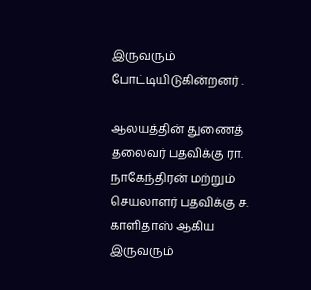இருவரும் போட்டியிடுகின்றனர் .

ஆலயத்தின் துணைத் தலைவர் பதவிக்கு ரா. நாகேந்திரன் மற்றும் செயலாளர் பதவிக்கு ச. காளிதாஸ் ஆகிய இருவரும்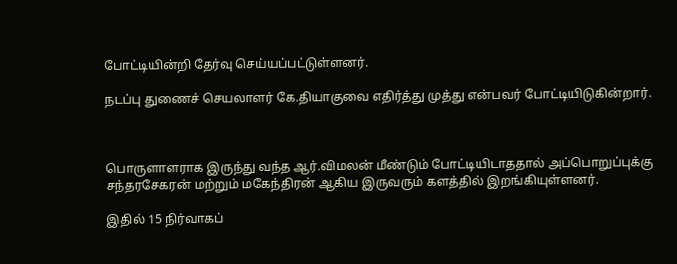போட்டியின்றி தேர்வு செய்யப்பட்டுள்ளனர்.

நடப்பு துணைச் செயலாளர் கே.தியாகுவை எதிர்த்து முத்து என்பவர் போட்டியிடுகின்றார்.



பொருளாளராக இருந்து வந்த ஆர்.விமலன் மீண்டும் போட்டியிடாததால் அப்பொறுப்புக்கு சந்தரசேகரன் மற்றும் மகேந்திரன் ஆகிய இருவரும் களத்தில் இறங்கியுள்ளனர்.

இதில் 15 நிர்வாகப்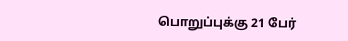பொறுப்புக்கு 21 பேர்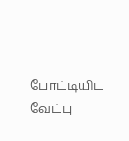போட்டியிட வேட்பு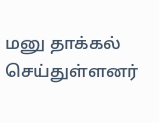மனு தாக்கல் செய்துள்ளனர்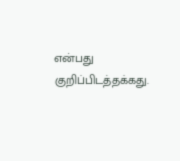என்பது குறிப்பிடத்தக்கது.